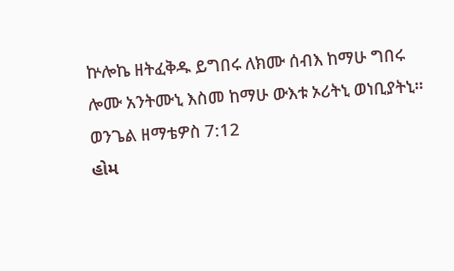ኵሎኬ ዘትፈቅዱ ይግበሩ ለክሙ ሰብእ ከማሁ ግበሩ ሎሙ አንትሙኒ እስመ ከማሁ ውእቱ ኦሪትኒ ወነቢያትኒ።
ወንጌል ዘማቴዎስ 7:12
હોમ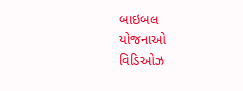બાઇબલ
યોજનાઓ
વિડિઓઝ